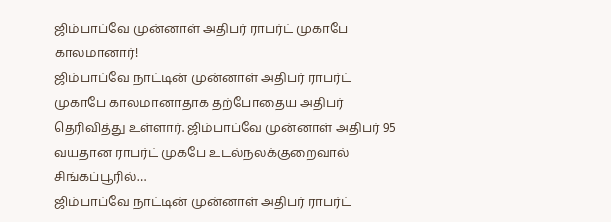ஜிம்பாப்வே முன்னாள் அதிபர் ராபர்ட் முகாபே காலமானார்!
ஜிம்பாப்வே நாட்டின் முன்னாள் அதிபர் ராபர்ட் முகாபே காலமானாதாக தற்போதைய அதிபர் தெரிவித்து உள்ளார். ஜிம்பாப்வே முன்னாள் அதிபர் 95 வயதான ராபர்ட் முகபே உடல்நலக்குறைவால் சிங்கப்பூரில்…
ஜிம்பாப்வே நாட்டின் முன்னாள் அதிபர் ராபர்ட்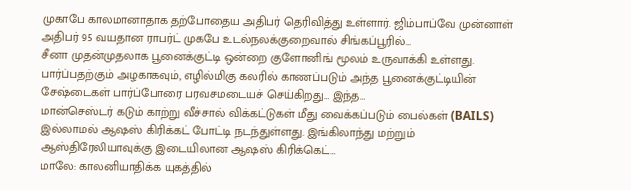முகாபே காலமானாதாக தற்போதைய அதிபர் தெரிவித்து உள்ளார். ஜிம்பாப்வே முன்னாள் அதிபர் 95 வயதான ராபர்ட் முகபே உடல்நலக்குறைவால் சிங்கப்பூரில்…
சீனா முதன்முதலாக பூனைக்குட்டி ஒன்றை குளோனிங் மூலம் உருவாக்கி உள்ளது. பார்ப்பதற்கும் அழகாகவும், எழில்மிகு கலரில் காணப்படும் அந்த பூனைக்குட்டியின் சேஷ்டைகள் பார்ப்போரை பரவசமடையச் செய்கிறது… இந்த…
மான்செஸ்டர் கடும் காற்று வீச்சால் விக்கட்டுகள் மீது வைக்கப்படும் பைல்கள் (BAILS) இல்லாமல் ஆஷஸ் கிரிக்கட் போட்டி நடந்துள்ளது. இங்கிலாந்து மற்றும் ஆஸ்திரேலியாவுக்கு இடையிலான ஆஷஸ் கிரிக்கெட்…
மாலே: காலனியாதிக்க யுகத்தில்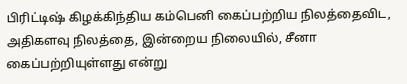பிரிட்டிஷ் கிழக்கிந்திய கம்பெனி கைப்பற்றிய நிலத்தைவிட, அதிகளவு நிலத்தை, இன்றைய நிலையில், சீனா கைப்பற்றியுள்ளது என்று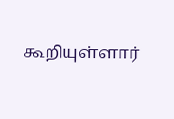கூறியுள்ளார்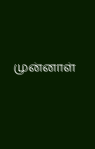முன்னாள்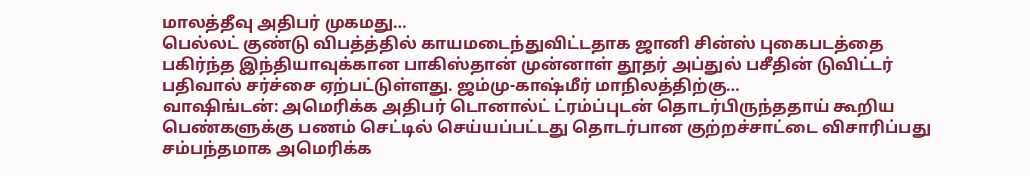மாலத்தீவு அதிபர் முகமது…
பெல்லட் குண்டு விபத்த்தில் காயமடைந்துவிட்டதாக ஜானி சின்ஸ் புகைபடத்தை பகிர்ந்த இந்தியாவுக்கான பாகிஸ்தான் முன்னாள் தூதர் அப்துல் பசீதின் டுவிட்டர் பதிவால் சர்ச்சை ஏற்பட்டுள்ளது. ஜம்மு-காஷ்மீர் மாநிலத்திற்கு…
வாஷிங்டன்: அமெரிக்க அதிபர் டொனால்ட் ட்ரம்ப்புடன் தொடர்பிருந்ததாய் கூறிய பெண்களுக்கு பணம் செட்டில் செய்யப்பட்டது தொடர்பான குற்றச்சாட்டை விசாரிப்பது சம்பந்தமாக அமெரிக்க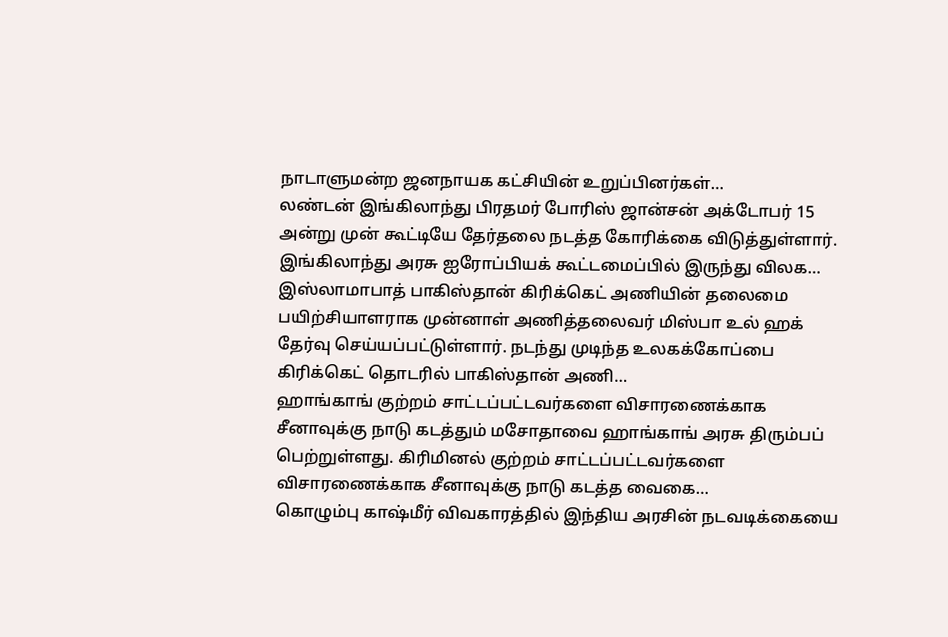நாடாளுமன்ற ஜனநாயக கட்சியின் உறுப்பினர்கள்…
லண்டன் இங்கிலாந்து பிரதமர் போரிஸ் ஜான்சன் அக்டோபர் 15 அன்று முன் கூட்டியே தேர்தலை நடத்த கோரிக்கை விடுத்துள்ளார். இங்கிலாந்து அரசு ஐரோப்பியக் கூட்டமைப்பில் இருந்து விலக…
இஸ்லாமாபாத் பாகிஸ்தான் கிரிக்கெட் அணியின் தலைமை பயிற்சியாளராக முன்னாள் அணித்தலைவர் மிஸ்பா உல் ஹக் தேர்வு செய்யப்பட்டுள்ளார். நடந்து முடிந்த உலகக்கோப்பை கிரிக்கெட் தொடரில் பாகிஸ்தான் அணி…
ஹாங்காங் குற்றம் சாட்டப்பட்டவர்களை விசாரணைக்காக சீனாவுக்கு நாடு கடத்தும் மசோதாவை ஹாங்காங் அரசு திரும்பப் பெற்றுள்ளது. கிரிமினல் குற்றம் சாட்டப்பட்டவர்களை விசாரணைக்காக சீனாவுக்கு நாடு கடத்த வைகை…
கொழும்பு காஷ்மீர் விவகாரத்தில் இந்திய அரசின் நடவடிக்கையை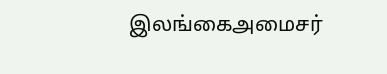இலங்கைஅமைசர்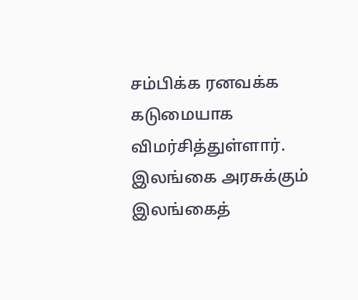சம்பிக்க ரனவக்க கடுமையாக விமர்சித்துள்ளார். இலங்கை அரசுக்கும் இலங்கைத்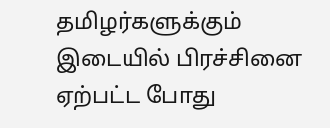தமிழர்களுக்கும் இடையில் பிரச்சினை ஏற்பட்ட போது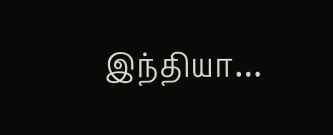இந்தியா…